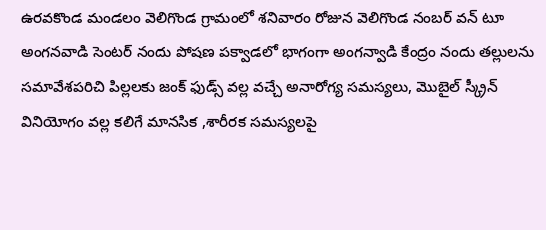ఉరవకొండ మండలం వెలిగొండ గ్రామంలో శనివారం రోజున వెలిగొండ నంబర్ వన్ టూ అంగనవాడి సెంటర్ నందు పోషణ పక్వాడలో భాగంగా అంగన్వాడి కేంద్రం నందు తల్లులను సమావేశపరిచి పిల్లలకు జంక్ ఫుడ్స్ వల్ల వచ్చే అనారోగ్య సమస్యలు, మొబైల్ స్క్రీన్ వినియోగం వల్ల కలిగే మానసిక ,శారీరక సమస్యలపై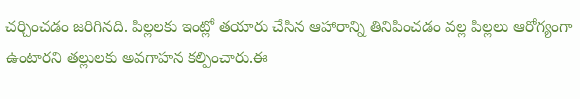చర్చించడం జరిగినది. పిల్లలకు ఇంట్లో తయారు చేసిన ఆహారాన్ని తినిపించడం వల్ల పిల్లలు ఆరోగ్యంగా ఉంటారని తల్లులకు అవగాహన కల్పించారు.ఈ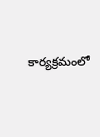కార్యక్రమంలో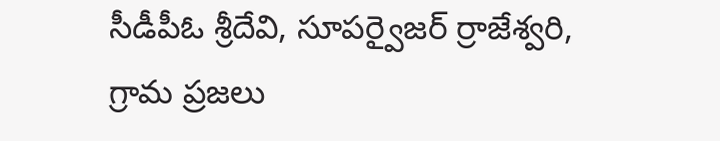సీడీపీఓ శ్రీదేవి, సూపర్వైజర్ ర్రాజేశ్వరి, గ్రామ ప్రజలు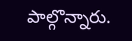పాల్గొన్నారు.